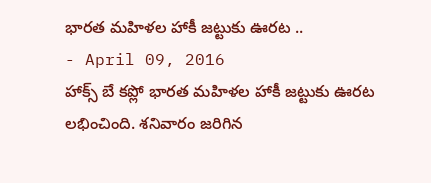భారత మహిళల హాకీ జట్టుకు ఊరట ..
- April 09, 2016
హాక్స్ బే కప్లో భారత మహిళల హాకీ జట్టుకు ఊరట లభించింది. శనివారం జరిగిన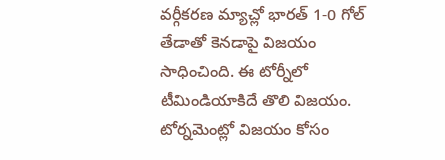వర్గీకరణ మ్యాచ్లో భారత్ 1-0 గోల్ తేడాతో కెనడాపై విజయం సాధించింది. ఈ టోర్నీలో టీమిండియాకిదే తొలి విజయం. టోర్నమెంట్లో విజయం కోసం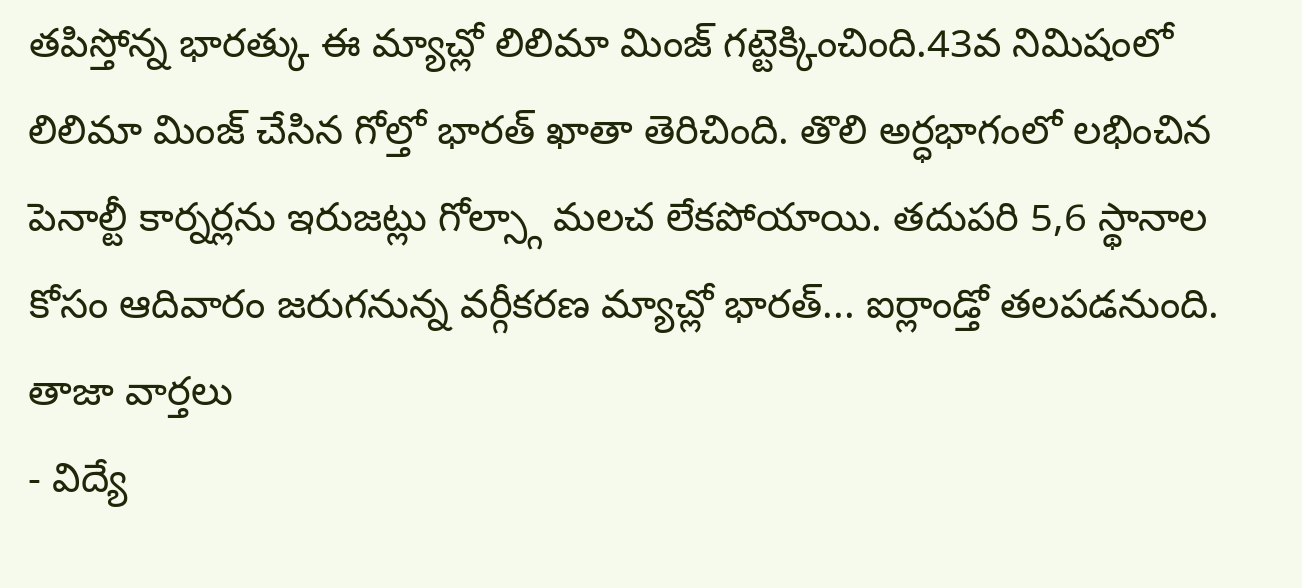తపిస్తోన్న భారత్కు ఈ మ్యాచ్లో లిలిమా మింజ్ గట్టెక్కించింది.43వ నిమిషంలో లిలిమా మింజ్ చేసిన గోల్తో భారత్ ఖాతా తెరిచింది. తొలి అర్ధభాగంలో లభించిన పెనాల్టీ కార్నర్లను ఇరుజట్లు గోల్స్గా మలచ లేకపోయాయి. తదుపరి 5,6 స్థానాల కోసం ఆదివారం జరుగనున్న వర్గీకరణ మ్యాచ్లో భారత్... ఐర్లాండ్తో తలపడనుంది.
తాజా వార్తలు
- విద్యే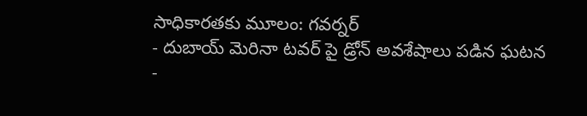సాధికారతకు మూలం: గవర్నర్
- దుబాయ్ మెరినా టవర్ పై డ్రోన్ అవశేషాలు పడిన ఘటన
-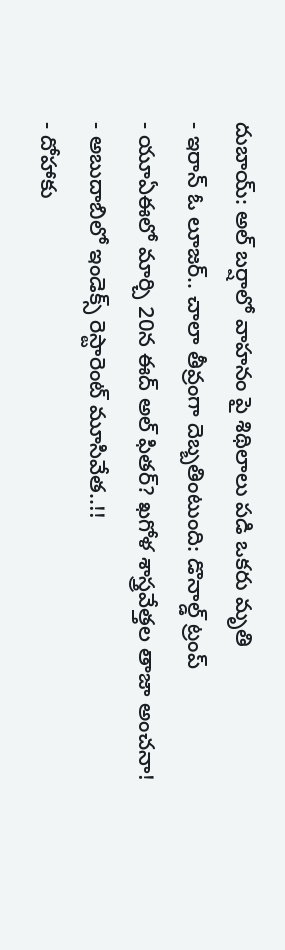దుబాయ్: అల్ బర్షాలో వాహనం పై శిథిలాలు పడి ఒకరు మృతి
- ఇరాన్ ఓ లూజర్.. చాలా తీవ్రంగా దెబ్బతింటుంది: డొనాల్డ్ ట్రంప్
- యూఏఈలో మార్చి 20న ఈద్ అల్ ఫితర్? ఖగోళ శాస్త్రవేత్తల తాజా అంచనా!
- అబుదాబిలో ఇండెక్స్ రెస్టారెంట్ మూసివేత..!!
- దోహాకు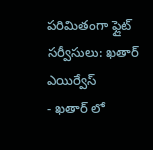పరిమితంగా ఫ్లైట్ సర్వీసులు: ఖతార్ ఎయిర్వేస్
- ఖతార్ లో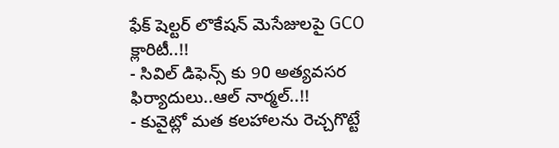ఫేక్ షెల్టర్ లొకేషన్ మెసేజులపై GCO క్లారిటీ..!!
- సివిల్ డిఫెన్స్ కు 90 అత్యవసర ఫిర్యాదులు..ఆల్ నార్మల్..!!
- కువైట్లో మత కలహాలను రెచ్చగొట్టే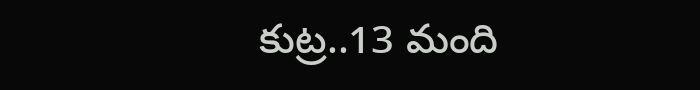కుట్ర..13 మంది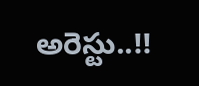అరెస్టు..!!